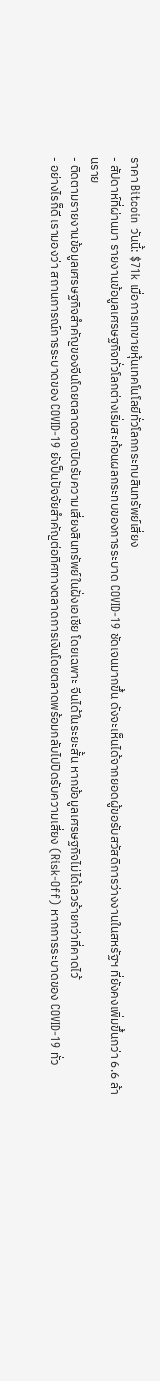ราคา Bitcoin วันนี้: $71k เมื่อการเทขายหุ้นเทคโนโลยีทั่วโลกกระทบสินทรัพย์เสี่ยง
- สัปดาห์ที่ผ่านมา รายงานข้อมูลเศรษฐกิจทั่วโลกต่างเริ่มสะท้อนผลกระทบของการระบาด COVID-19 ชัดเจนมากขึ้น ดังจะเห็นได้จากยอดผู้ขอรับสวัสดิการว่างงานในสหรัฐฯ ที่ยังคงเพิ่มขึ้นกว่า 6.6 ล้านราย
- ติดตามรายงานข้อมูลเศรษฐกิจสำคัญของจีนโดยตลาดอาจเปิดรับความเสี่ยงสินทรัพย์ในฝั่งเอเชีย โดยเฉพาะ จีนได้ในระยะสั้น หากข้อมูลเศรษฐกิจไม่ได้เลวร้ายกว่าที่คาดไว้
- อย่างไรก็ดี เรามองว่า สถานการณ์การระบาดของ COVID-19 ยังป็นปัจจัยสำคัญต่อทิศทางตลาดการเงินโดยตลาดพร้อมกลับไปปิดรับความเสี่ยง (Risk-Off) หากการระบาดของ COVID-19 ทั่ว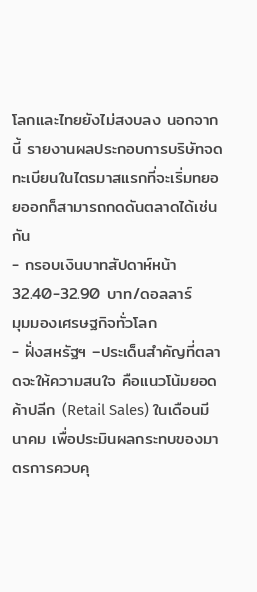โลกและไทยยังไม่สงบลง นอกจากนี้ รายงานผลประกอบการบริษัทจดทะเบียนในไตรมาสแรกที่จะเริ่มทยอยออกก็สามารถกดดันตลาดได้เช่นกัน
- กรอบเงินบาทสัปดาห์หน้า 32.40-32.90 บาท/ดอลลาร์
มุมมองเศรษฐกิจทั่วโลก
- ฝั่งสหรัฐฯ –ประเด็นสำคัญที่ตลาดจะให้ความสนใจ คือแนวโน้มยอดค้าปลีก (Retail Sales) ในเดือนมีนาคม เพื่อประมินผลกระทบของมาตรการควบคุ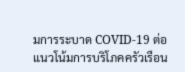มการระบาด COVID-19 ต่อแนวโน้มการบริโภคครัวเรือน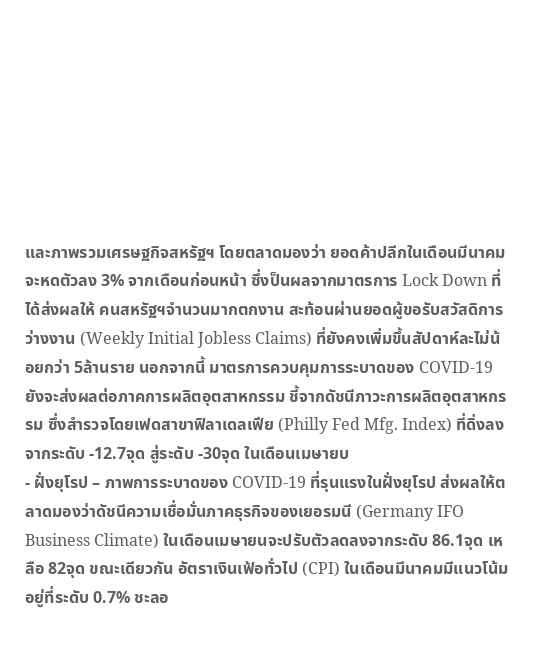และภาพรวมเศรษฐกิจสหรัฐฯ โดยตลาดมองว่า ยอดค้าปลีกในเดือนมีนาคมจะหดตัวลง 3% จากเดือนก่อนหน้า ซึ่งป็นผลจากมาตรการ Lock Down ที่ได้ส่งผลให้ คนสหรัฐฯจำนวนมากตกงาน สะท้อนผ่านยอดผู้ขอรับสวัสดิการว่างงาน (Weekly Initial Jobless Claims) ที่ยังคงเพิ่มขึ้นสัปดาห์ละไม่น้อยกว่า 5ล้านราย นอกจากนี้ มาตรการควบคุมการระบาดของ COVID-19 ยังจะส่งผลต่อภาคการผลิตอุตสาหกรรม ชี้จากดัชนีภาวะการผลิตอุตสาหกรรม ซึ่งสำรวจโดยเฟดสาขาฟิลาเดลเฟีย (Philly Fed Mfg. Index) ที่ดิ่งลงจากระดับ -12.7จุด สู่ระดับ -30จุด ในเดือนเมษายบ
- ฝั่งยุโรป – ภาพการระบาดของ COVID-19 ที่รุนแรงในฝั่งยุโรป ส่งผลให้ตลาดมองว่าดัชนีความเชื่อมั่นภาคธุรกิจของเยอรมนี (Germany IFO Business Climate) ในเดือนเมษายนจะปรับตัวลดลงจากระดับ 86.1จุด เหลือ 82จุด ขณะเดียวกัน อัตราเงินเฟ้อทั่วไป (CPI) ในเดือนมีนาคมมีแนวโน้มอยู่ที่ระดับ 0.7% ชะลอ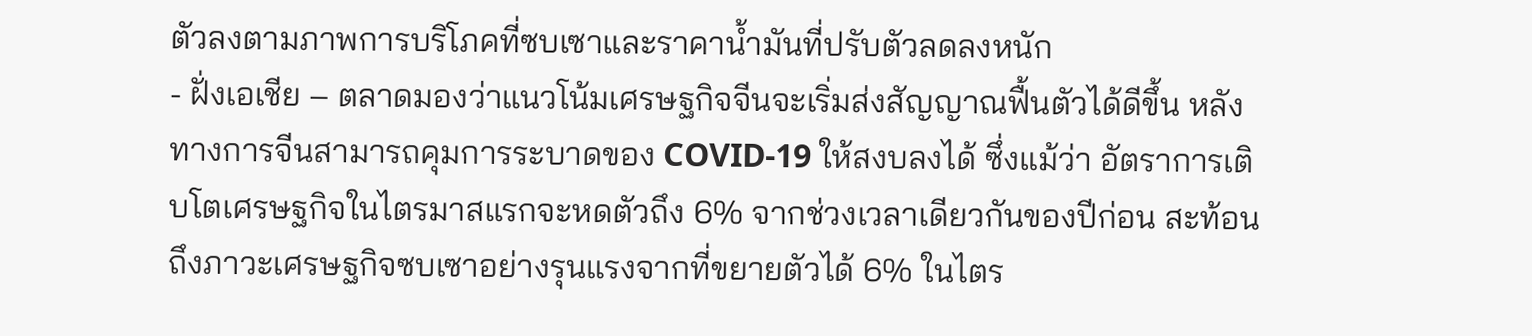ตัวลงตามภาพการบริโภคที่ซบเซาและราคาน้ำมันที่ปรับตัวลดลงหนัก
- ฝั่งเอเชีย – ตลาดมองว่าแนวโน้มเศรษฐกิจจีนจะเริ่มส่งสัญญาณฟื้นตัวได้ดีขึ้น หลังทางการจีนสามารถคุมการระบาดของ COVID-19 ให้สงบลงได้ ซึ่งแม้ว่า อัตราการเติบโตเศรษฐกิจในไตรมาสแรกจะหดตัวถึง 6% จากช่วงเวลาเดียวกันของปีก่อน สะท้อนถึงภาวะเศรษฐกิจซบเซาอย่างรุนแรงจากที่ขยายตัวได้ 6% ในไตร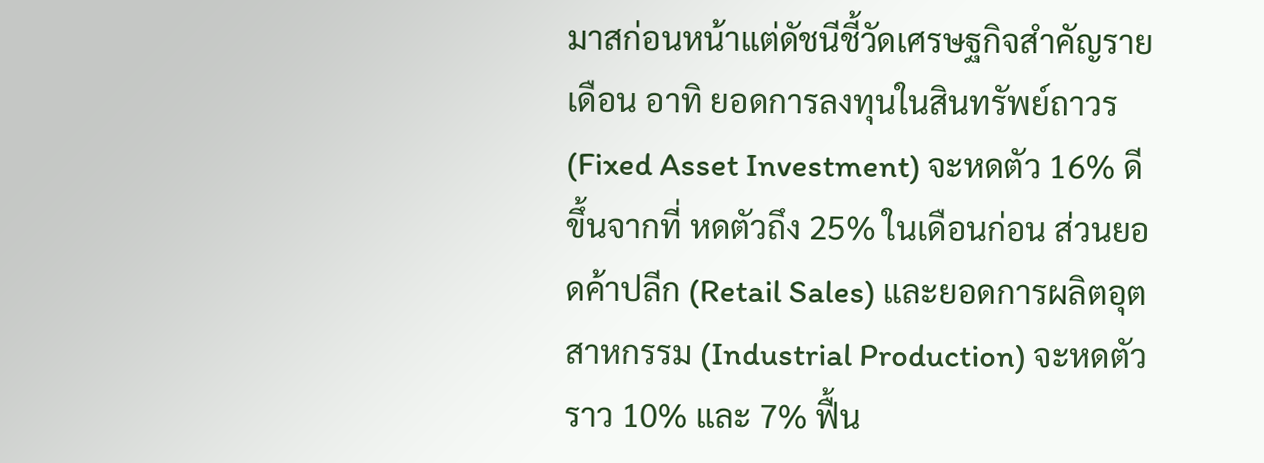มาสก่อนหน้าแต่ดัชนีชี้วัดเศรษฐกิจสำคัญรายเดือน อาทิ ยอดการลงทุนในสินทรัพย์ถาวร (Fixed Asset Investment) จะหดตัว 16% ดีขึ้นจากที่ หดตัวถึง 25% ในเดือนก่อน ส่วนยอดค้าปลีก (Retail Sales) และยอดการผลิตอุตสาหกรรม (Industrial Production) จะหดตัวราว 10% และ 7% ฟื้น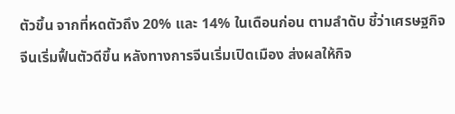ตัวขึ้น จากที่หดตัวถึง 20% และ 14% ในเดือนก่อน ตามลำดับ ชี้ว่าเศรษฐกิจจีนเริ่มฟื้นตัวดีขึ้น หลังทางการจีนเริ่มเปิดเมือง ส่งผลให้กิจ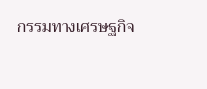กรรมทางเศรษฐกิจ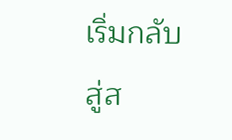เริ่มกลับสู่ส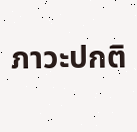ภาวะปกติ